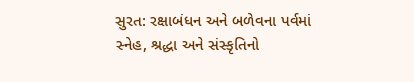સુરત: રક્ષાબંધન અને બળેવના પર્વમાં સ્નેહ, શ્રદ્ધા અને સંસ્કૃતિનો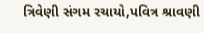ત્રિવેણી સંગમ રચાયો,પવિત્ર શ્રાવણી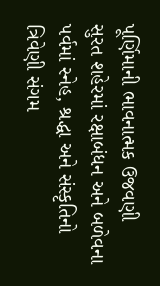પૂર્ણિમાની ભાવનાત્મક ઉજવણી
સુરત શહેરમાં રક્ષાબંધન અને બળેવના પર્વમાં સ્નેહ, શ્રદ્ધા અને સંસ્કૃતિનો ત્રિવેણી સંગમ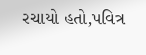રચાયો હતો,પવિત્ર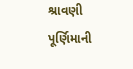શ્રાવણી પૂર્ણિમાની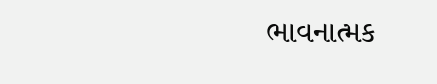ભાવનાત્મક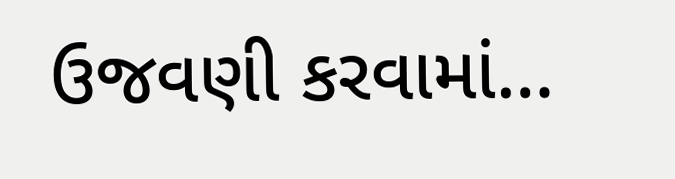ઉજવણી કરવામાં…